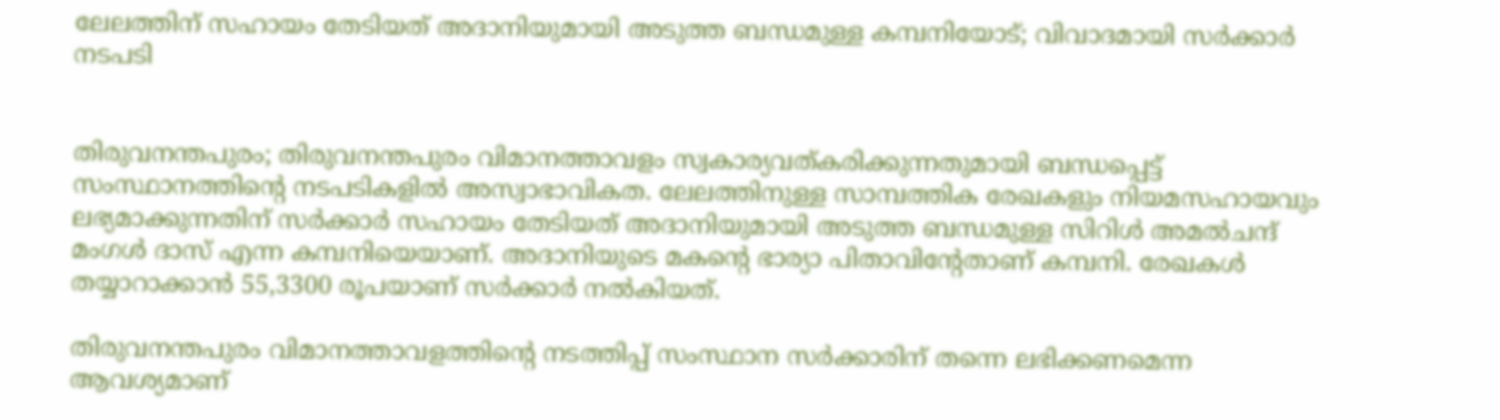ലേലത്തിന് സഹായം തേടിയത് അദാനിയുമായി അടുത്ത ബന്ധമുള്ള കമ്പനിയോട്; വിവാദമായി സർക്കാർ നടപടി


തിരുവനന്തപുരം; തിരുവനന്തപുരം വിമാനത്താവളം സ്വകാര്യവത്കരിക്കുന്നതുമായി ബന്ധപ്പെട്ട് സംസ്ഥാനത്തിന്റെ നടപടികളിൽ അസ്വാഭാവികത. ലേലത്തിനുള്ള സാമ്പത്തിക രേഖകളും നിയമസഹായവും ലഭ്യമാക്കുന്നതിന് സർക്കാർ സഹായം തേടിയത് അദാനിയുമായി അടുത്ത ബന്ധമുള്ള സിറിൾ അമൽചന്ദ് മംഗൾ ദാസ് എന്ന കമ്പനിയെയാണ്. അദാനിയുടെ മകന്റെ ഭാര്യാ പിതാവിന്റേതാണ് കമ്പനി. രേഖകൾ തയ്യാറാക്കാൻ 55,3300 രൂപയാണ് സർക്കാർ നൽകിയത്.

തിരുവനന്തപുരം വിമാനത്താവളത്തിന്റെ നടത്തിപ്പ് സംസ്ഥാന സർക്കാരിന് തന്നെ ലഭിക്കണമെന്ന ആവശ്യമാണ്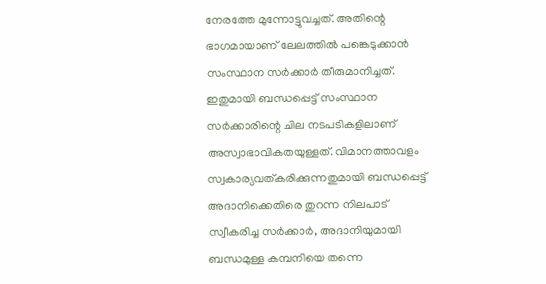നേരത്തേ മുന്നോട്ടുവച്ചത്. അതിന്റെ ഭാഗമായാണ് ലേലത്തിൽ പങ്കെടുക്കാൻ സംസ്ഥാന സർക്കാർ തീരുമാനിച്ചത്. ഇതുമായി ബന്ധപ്പെട്ട് സംസ്ഥാന സർക്കാരിന്റെ ചില നടപടികളിലാണ് അസ്വാഭാവികതയുള്ളത്. വിമാനത്താവളം സ്വകാര്യവത്കരിക്കുന്നതുമായി ബന്ധപ്പെട്ട് അദാനിക്കെതിരെ തുറന്ന നിലപാട് സ്വീകരിച്ച സർക്കാർ, അദാനിയുമായി ബന്ധമുള്ള കമ്പനിയെ തന്നെ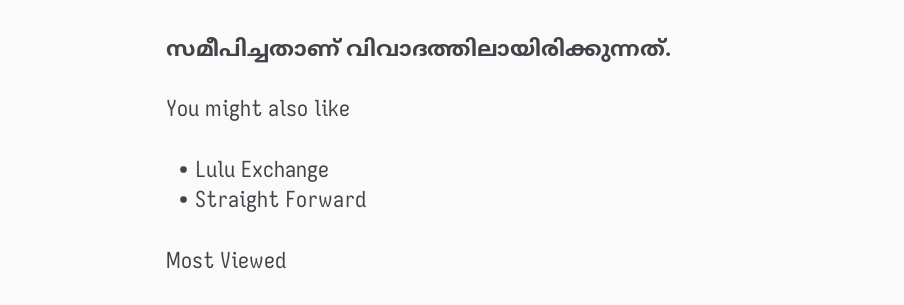സമീപിച്ചതാണ് വിവാദത്തിലായിരിക്കുന്നത്.

You might also like

  • Lulu Exchange
  • Straight Forward

Most Viewed